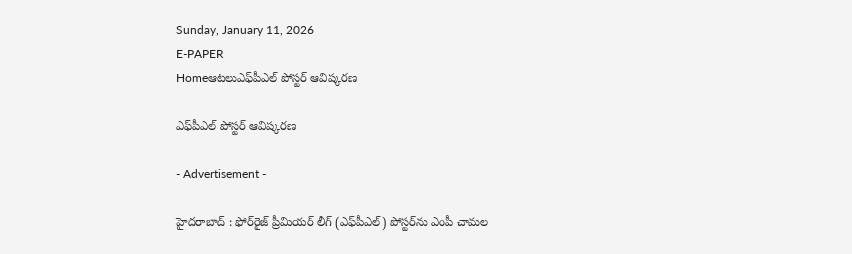Sunday, January 11, 2026
E-PAPER
Homeఆటలుఎఫ్‌పీఎల్‌ పోస్టర్‌ ఆవిష్కరణ

ఎఫ్‌పీఎల్‌ పోస్టర్‌ ఆవిష్కరణ

- Advertisement -

హైదరాబాద్‌ : ఫోర్‌రైజ్‌ ప్రీమియర్‌ లీగ్‌ (ఎఫ్‌పీఎల్‌) పోస్టర్‌ను ఎంపీ చామల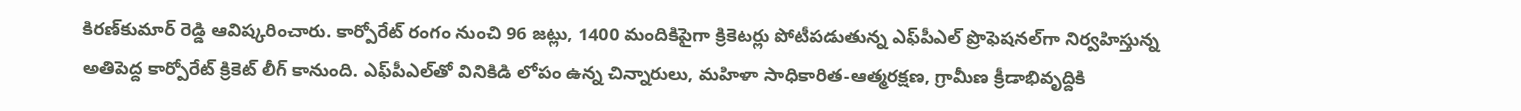కిరణ్‌కుమార్‌ రెడ్డి ఆవిష్కరించారు. కార్పోరేట్‌ రంగం నుంచి 96 జట్లు, 1400 మందికిపైగా క్రికెటర్లు పోటీపడుతున్న ఎఫ్‌పీఎల్‌ ప్రొఫెషనల్‌గా నిర్వహిస్తున్న అతిపెద్ద కార్పోరేట్‌ క్రికెట్‌ లీగ్‌ కానుంది. ఎఫ్‌పీఎల్‌తో వినికిడి లోపం ఉన్న చిన్నారులు, మహిళా సాధికారిత-ఆత్మరక్షణ, గ్రామీణ క్రీడాభివృద్దికి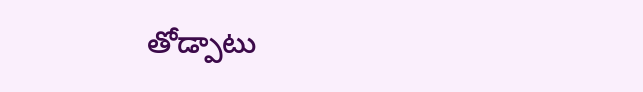తోడ్పాటు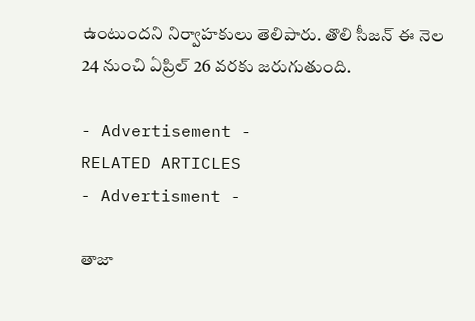ఉంటుందని నిర్వాహకులు తెలిపారు. తొలి సీజన్‌ ఈ నెల 24 నుంచి ఏప్రిల్‌ 26 వరకు జరుగుతుంది.

- Advertisement -
RELATED ARTICLES
- Advertisment -

తాజా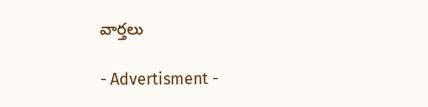వార్తలు

- Advertisment -